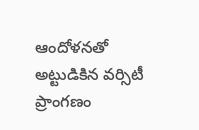ఆందోళనతో అట్టుడికిన వర్సిటీ ప్రాంగణం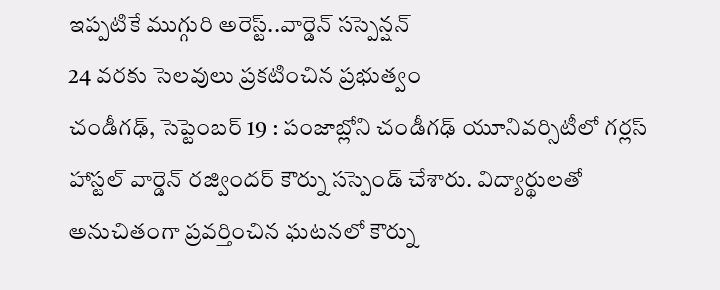ఇప్పటికే ముగ్గురి అరెస్ట్..వార్డెన్ సస్పెన్షన్
24 వరకు సెలవులు ప్రకటించిన ప్రభుత్వం
చండీగఢ్, సెప్టెంబర్ 19 : పంజాబ్లోని చండీగఢ్ యూనివర్సిటీలో గర్లస్ హాస్టల్ వార్డెన్ రజ్విందర్ కౌర్ను సస్పెండ్ చేశారు. విద్యార్థులతో అనుచితంగా ప్రవర్తించిన ఘటనలో కౌర్ను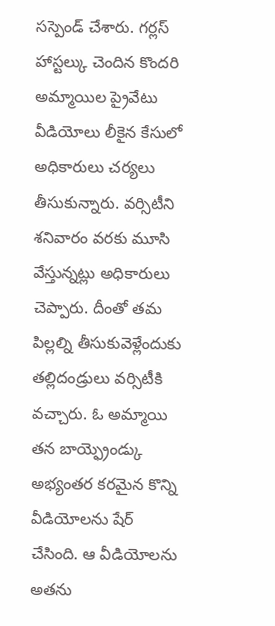సస్పెండ్ చేశారు. గర్లస్ హాస్టల్కు చెందిన కొందరి అమ్మాయిల ప్రైవేటు వీడియోలు లీకైన కేసులో అధికారులు చర్యలు తీసుకున్నారు. వర్సిటీని శనివారం వరకు మూసి వేస్తున్నట్లు అధికారులు చెప్పారు. దీంతో తమ పిల్లల్ని తీసుకువెళ్లేందుకు తల్లిదండ్రులు వర్సిటీకి వచ్చారు. ఓ అమ్మాయి తన బాయ్ఫ్రెండ్కు అభ్యంతర కరమైన కొన్ని వీడియోలను షేర్ చేసింది. ఆ వీడియోలను అతను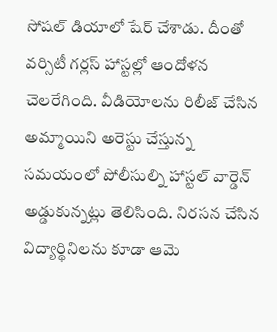సోషల్ డియాలో షేర్ చేశాడు. దీంతో వర్సిటీ గర్లస్ హాస్టల్లో ఆందోళన చెలరేగింది. వీడియోలను రిలీజ్ చేసిన అమ్మాయిని అరెస్టు చేస్తున్న సమయంలో పోలీసుల్ని హాస్టల్ వార్డెన్ అడ్డుకున్నట్లు తెలిసింది. నిరసన చేసిన విద్యార్థినిలను కూడా ఆమె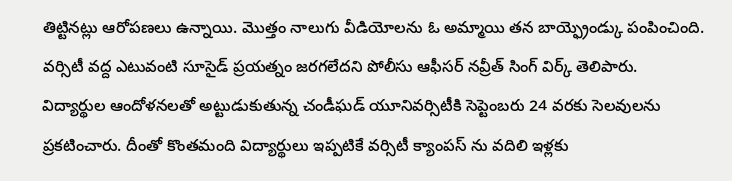తిట్టినట్లు ఆరోపణలు ఉన్నాయి. మొత్తం నాలుగు వీడియోలను ఓ అమ్మాయి తన బాయ్ఫ్రెండ్కు పంపించింది. వర్సిటీ వద్ద ఎటువంటి సూసైడ్ ప్రయత్నం జరగలేదని పోలీసు ఆఫీసర్ నవ్రీత్ సింగ్ విర్క్ తెలిపారు.
విద్యార్థుల ఆందోళనలతో అట్టుడుకుతున్న చండీఘడ్ యూనివర్సిటీకి సెప్టెంబరు 24 వరకు సెలవులను ప్రకటించారు. దీంతో కొంతమంది విద్యార్థులు ఇప్పటికే వర్సిటీ క్యాంపస్ ను వదిలి ఇళ్లకు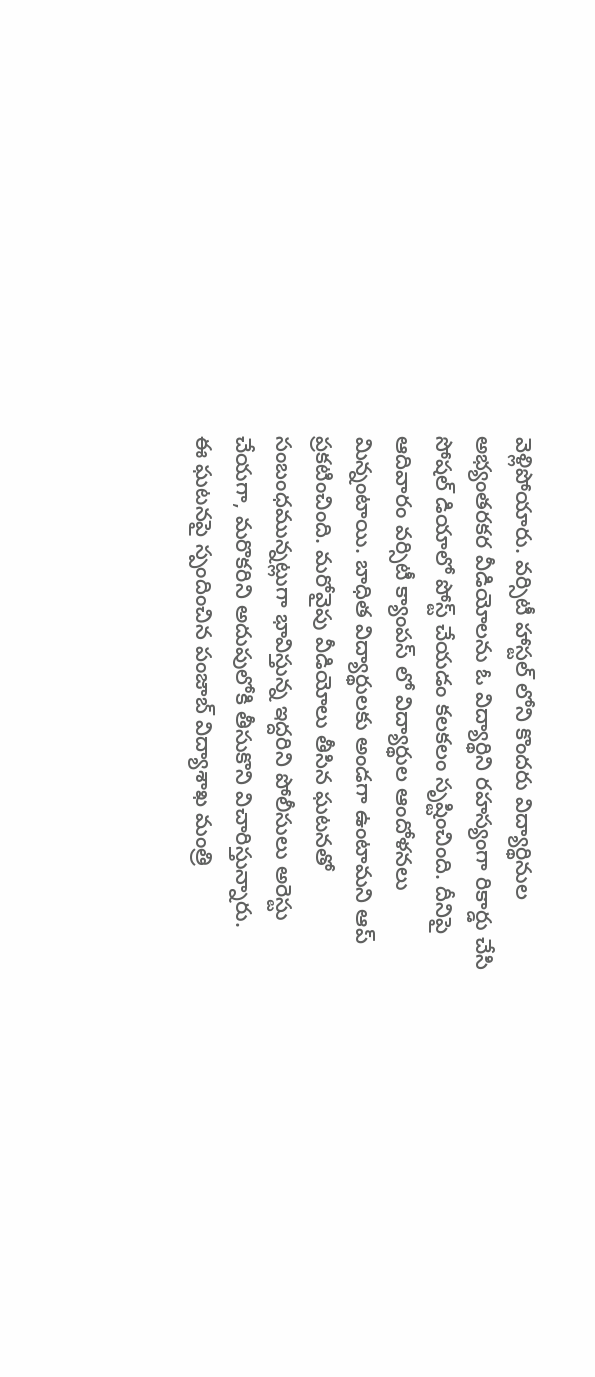వెళ్లిపోయారు. వర్సిటీ హాస్టల్ లోని కొందరు విద్యార్థినుల అభ్యంతరకర వీడియోలను ఓ విద్యార్థిని రహస్యంగా రికార్డు చేసి సోషల్ డియాలో పోస్ట్ చేయడం కలకలం సృష్టించింది. దీనిపై ఆదివారం వర్సిటీ క్యాంపస్ లో విద్యార్థుల ఆందోళనలు మిన్నంటాయి. బాధిత విద్యార్థులకు అండగా ఉంటామని ఆప్ ప్రకటించింది. మరోవైపు వీడియోలు తీసిన ఘటనతో సంబంధమున్నట్లుగా భావిస్తున్న ఇద్దరిని పోలీసులు అరెస్టు చేయగా, మరొకరిని అదుపులోకి తీసుకొని విచారిస్తున్నారు.
ఈ ఘటనపై స్పందించిన పంజాబ్ విద్యాశాఖ మంత్రి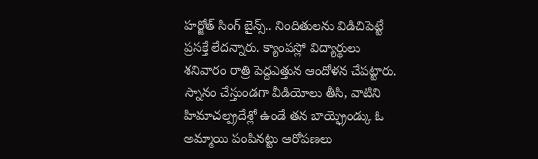హర్జోత్ సింగ్ బైన్స్.. నిందితులను విడిచిపెట్టే ప్రసక్తే లేదన్నారు. క్యాంపస్లో విద్యార్థులు శనివారం రాత్రి పెద్దఎత్తున ఆందోళన చేపట్టారు. స్నానం చేస్తుండగా వీడియోలు తీసి, వాటిని హిమాచల్ప్రదేశ్లో ఉండే తన బాయ్ఫ్రెండ్కు ఓ అమ్మాయి పంపినట్టు ఆరోపణలు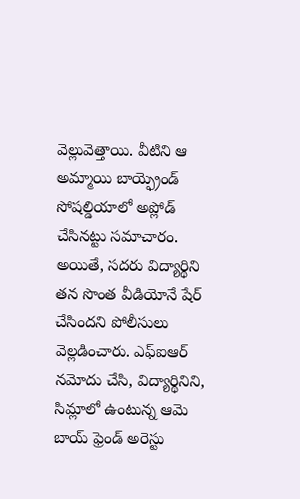వెల్లువెత్తాయి. వీటిని ఆ అమ్మాయి బాయ్ఫ్రెండ్ సోషల్డియాలో అప్లోడ్ చేసినట్టు సమాచారం. అయితే, సదరు విద్యార్థిని తన సొంత వీడియోనే షేర్ చేసిందని పోలీసులు వెల్లడించారు. ఎఫ్ఐఆర్ నమోదు చేసి, విద్యార్థినిని, సిమ్లాలో ఉంటున్న ఆమె బాయ్ ఫ్రెండ్ అరెస్టు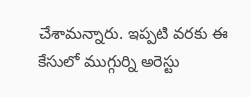చేశామన్నారు. ఇప్పటి వరకు ఈ కేసులో ముగ్గుర్ని అరెస్టు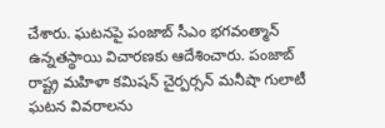చేశారు. ఘటనపై పంజాబ్ సీఎం భగవంత్మాన్ ఉన్నతస్థాయి విచారణకు ఆదేశించారు. పంజాబ్ రాష్ట్ర మహిళా కమిషన్ చైర్పర్సన్ మనీషా గులాటీ ఘటన వివరాలను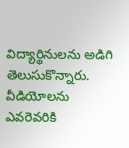విద్యార్థినులను అడిగి తెలుసుకొన్నారు. వీడియోలను ఎవరెవరికి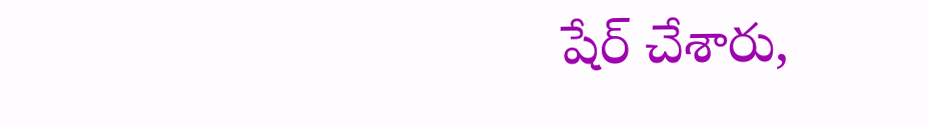షేర్ చేశారు,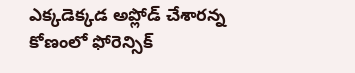ఎక్కడెక్కడ అప్లోడ్ చేశారన్న కోణంలో ఫోరెన్సిక్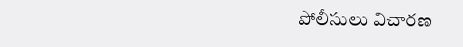పోలీసులు విచారణ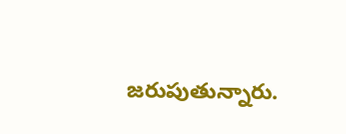జరుపుతున్నారు.